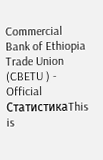Commercial Bank of Ethiopia Trade Union (CBETU ) - Official
СтатистикаThis is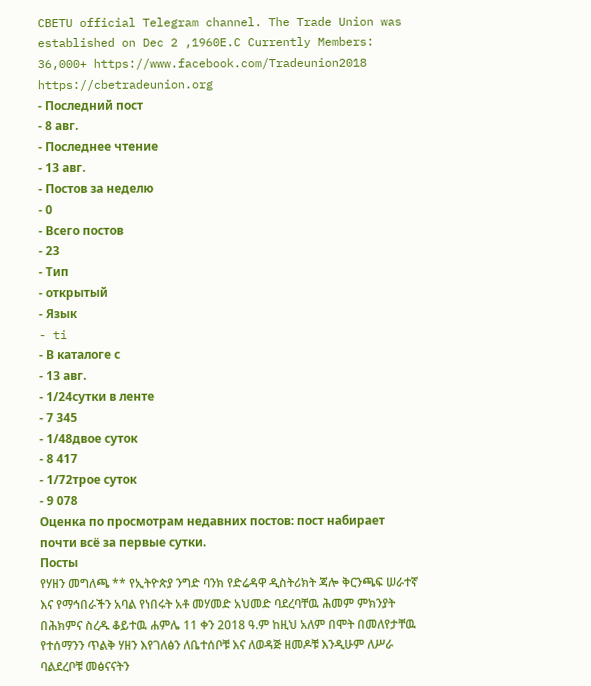CBETU official Telegram channel. The Trade Union was established on Dec 2 ,1960E.C Currently Members: 36,000+ https://www.facebook.com/Tradeunion2018 https://cbetradeunion.org
- Последний пост
- 8 авг.
- Последнее чтение
- 13 авг.
- Постов за неделю
- 0
- Всего постов
- 23
- Тип
- открытый
- Язык
- ti
- В каталоге с
- 13 авг.
- 1/24сутки в ленте
- 7 345
- 1/48двое суток
- 8 417
- 1/72трое суток
- 9 078
Оценка по просмотрам недавних постов: пост набирает почти всё за первые сутки.
Посты
የሃዘን መግለጫ ** የኢትዮጵያ ንግድ ባንክ የድሬዳዋ ዲስትሪክት ጃሎ ቅርንጫፍ ሠራተኛ እና የማኅበራችን አባል የነበሩት አቶ መሃመድ አህመድ ባደረባቸዉ ሕመም ምክንያት በሕክምና ስረዱ ቆይተዉ ሐምሌ 11 ቀን 2018 ዓ.ም ከዚህ አለም በሞት በመለየታቸዉ የተሰማንን ጥልቅ ሃዘን እየገለፅን ለቤተሰቦቹ እና ለወዳጅ ዘመዶቹ እንዲሁም ለሥራ ባልደረቦቹ መፅናናትን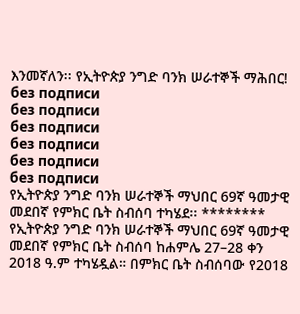እንመኛለን፡፡ የኢትዮጵያ ንግድ ባንክ ሠራተኞች ማሕበር!
без подписи
без подписи
без подписи
без подписи
без подписи
без подписи
የኢትዮጵያ ንግድ ባንክ ሠራተኞች ማህበር 69ኛ ዓመታዊ መደበኛ የምክር ቤት ስብሰባ ተካሄደ፡፡ ******** የኢትዮጵያ ንግድ ባንክ ሠራተኞች ማህበር 69ኛ ዓመታዊ መደበኛ የምክር ቤት ስብሰባ ከሐምሌ 27–28 ቀን 2018 ዓ.ም ተካሄዷል። በምክር ቤት ስብሰባው የ2018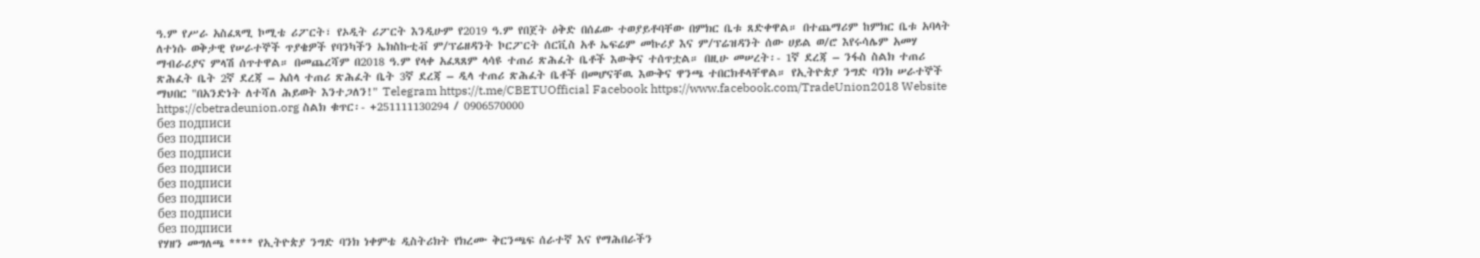ዓ.ም የሥራ አስፈጻሚ ኮሚቴ ሪፖርት፣ የኦዲት ሪፖርት እንዲሁም የ2019 ዓ.ም የበጀት ዕቅድ በሰፊው ተወያይቶባቸው በምክር ቤቱ ጸድቀዋል። በተጨማሪም ከምክር ቤቱ አባላት ለተነሱ ወቅታዊ የሠራተኞች ጥያቄዎች የባንካችን ኤክስኩቲቭ ም/ፕሬዘዳንት ኮርፖርት ሰርቪስ አቶ ኤፍሬም መኩሪያ እና ም/ፕሬዝዳንት ሰው ሀይል ወ/ሮ እየሩሳሌም አመሃ ማብራሪያና ምላሽ ሰጥተዋል። በመጨረሻም በ2018 ዓ.ም የላቀ አፈጻጸም ላሳዩ ተጠሪ ጽሕፈት ቤቶች እውቅና ተሰጥቷል። በዚሁ መሠረት፡- 1ኛ ደረጃ – ንፋስ ስልክ ተጠሪ ጽሕፈት ቤት 2ኛ ደረጃ – አሰላ ተጠሪ ጽሕፈት ቤት 3ኛ ደረጃ – ዲላ ተጠሪ ጽሕፈት ቤቶች በመሆናቸዉ እውቅና ዋንጫ ተበርክቶላቸዋል። የኢትዮጵያ ንግድ ባንክ ሠራተኞች ማህበር "በአንድነት ለተሻለ ሕይወት እንተጋለን!" Telegram https://t.me/CBETUOfficial Facebook https://www.facebook.com/TradeUnion2018 Website https://cbetradeunion.org ስልክ ቁጥር፡- +251111130294 / 0906570000
без подписи
без подписи
без подписи
без подписи
без подписи
без подписи
без подписи
без подписи
የሃዘን መግለጫ **** የኢትዮጵያ ንግድ ባንክ ነቀምቴ ዲስትሪክት የክረሙ ቅርንጫፍ ሰራተኛ እና የማሕበራችን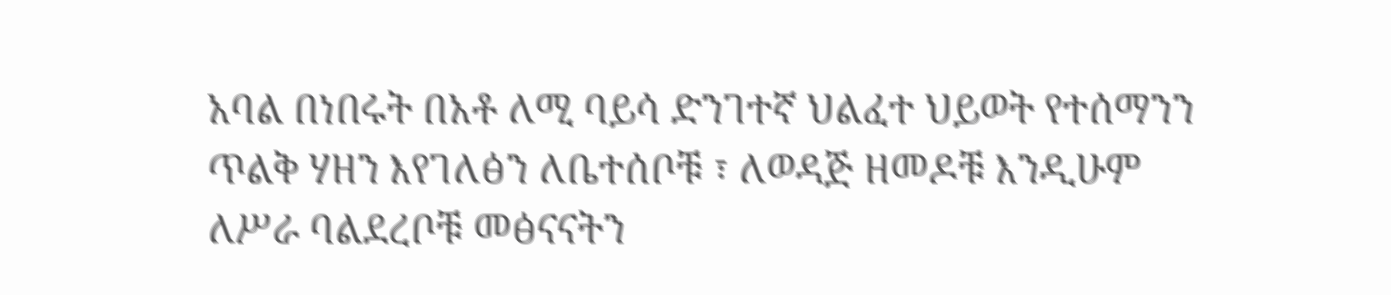አባል በነበሩት በአቶ ለሚ ባይሳ ድንገተኛ ህልፈተ ህይወት የተሰማንን ጥልቅ ሃዘን እየገለፅን ለቤተሰቦቹ ፣ ለወዳጅ ዘመዶቹ እንዲሁም ለሥራ ባልደረቦቹ መፅናናትን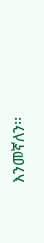እንመኛለን፡፡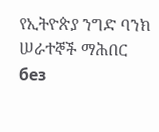የኢትዮጵያ ንግድ ባንክ ሠራተኞች ማሕበር
без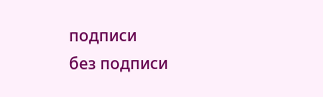подписи
без подписи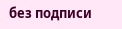без подписи